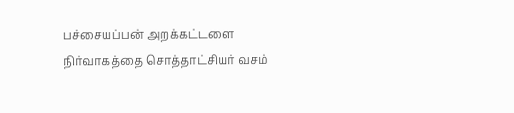பச்சையப்பன் அறக்கட்டளை நிர்வாகத்தை சொத்தாட்சியர் வசம்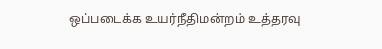ஒப்படைக்க உயர்நீதிமன்றம் உத்தரவு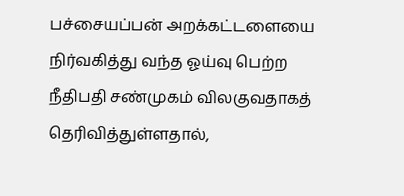பச்சையப்பன் அறக்கட்டளையை நிர்வகித்து வந்த ஓய்வு பெற்ற நீதிபதி சண்முகம் விலகுவதாகத் தெரிவித்துள்ளதால்,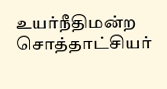உயர்நீதிமன்ற சொத்தாட்சியர்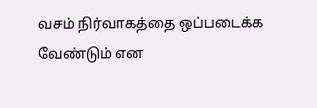வசம் நிர்வாகத்தை ஒப்படைக்க வேண்டும் என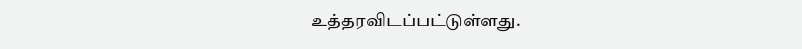உத்தரவிடப்பட்டுள்ளது.